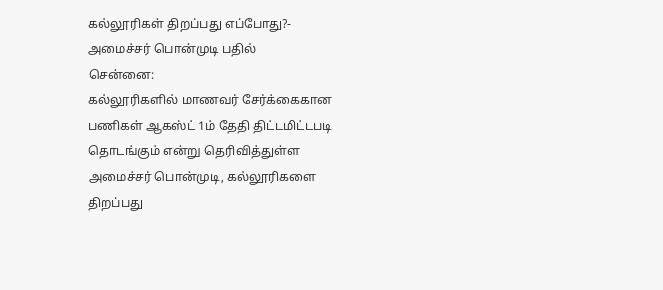கல்லூரிகள் திறப்பது எப்போது?- அமைச்சர் பொன்முடி பதில்
சென்னை:
கல்லூரிகளில் மாணவர் சேர்க்கைகான பணிகள் ஆகஸ்ட் 1ம் தேதி திட்டமிட்டபடி தொடங்கும் என்று தெரிவித்துள்ள அமைச்சர் பொன்முடி, கல்லூரிகளை திறப்பது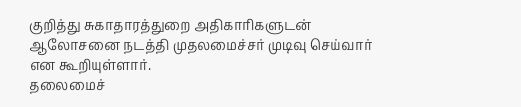குறித்து சுகாதாரத்துறை அதிகாரிகளுடன் ஆலோசனை நடத்தி முதலமைச்சர் முடிவு செய்வார் என கூறியுள்ளார்.
தலைமைச்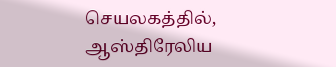செயலகத்தில், ஆஸ்திரேலிய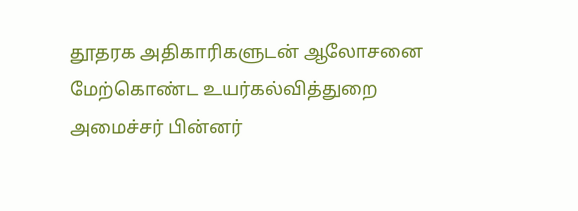தூதரக அதிகாரிகளுடன் ஆலோசனை மேற்கொண்ட உயர்கல்வித்துறை அமைச்சர் பின்னர்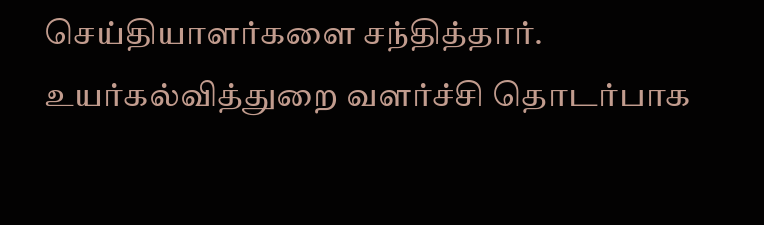செய்தியாளர்களை சந்தித்தார்.
உயர்கல்வித்துறை வளர்ச்சி தொடர்பாக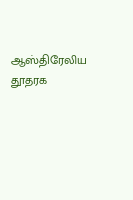ஆஸ்திரேலிய தூதரக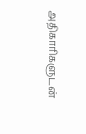அதிகாரிகளுடன்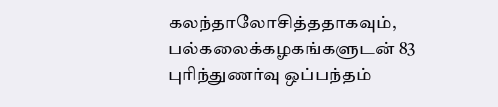கலந்தாலோசித்ததாகவும், பல்கலைக்கழகங்களுடன் 83 புரிந்துணர்வு ஒப்பந்தம்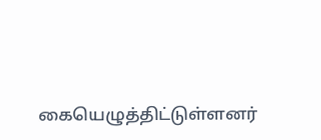கையெழுத்திட்டுள்ளனர்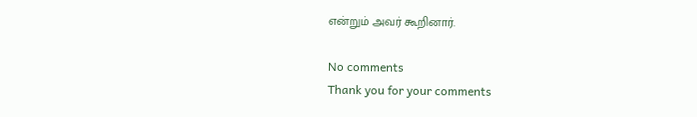என்றும் அவர் கூறினார்.

No comments
Thank you for your comments